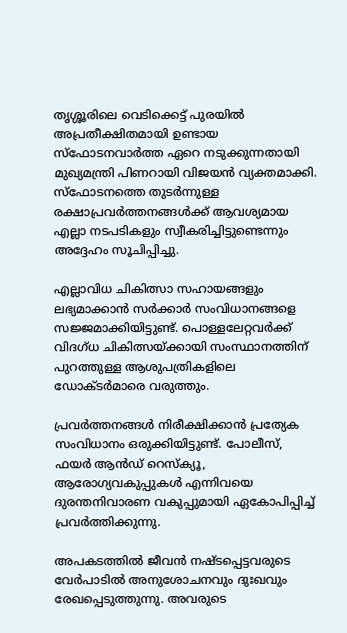തൃശ്ശൂരിലെ വെടിക്കെട്ട് പുരയിൽ അപ്രതീക്ഷിതമായി ഉണ്ടായ സ്ഫോടനവാർത്ത ഏറെ നടുക്കുന്നതായി മുഖ്യമന്ത്രി പിണറായി വിജയൻ വ്യക്തമാക്കി. സ്ഫോടനത്തെ തുടർന്നുള്ള രക്ഷാപ്രവർത്തനങ്ങൾക്ക് ആവശ്യമായ എല്ലാ നടപടികളും സ്വീകരിച്ചിട്ടുണ്ടെന്നും അദ്ദേഹം സൂചിപ്പിച്ചു.

എല്ലാവിധ ചികിത്സാ സഹായങ്ങളും ലഭ്യമാക്കാൻ സർക്കാർ സംവിധാനങ്ങളെ സജ്ജമാക്കിയിട്ടുണ്ട്. പൊള്ളലേറ്റവർക്ക് വിദഗ്ധ ചികിത്സയ്ക്കായി സംസ്ഥാനത്തിന് പുറത്തുള്ള ആശുപത്രികളിലെ ഡോക്ടർമാരെ വരുത്തും.

പ്രവർത്തനങ്ങൾ നിരീക്ഷിക്കാൻ പ്രത്യേക സംവിധാനം ഒരുക്കിയിട്ടുണ്ട്. പോലീസ്, ഫയർ ആൻഡ് റെസ്ക്യൂ, ആരോഗ്യവകുപ്പുകൾ എന്നിവയെ ദുരന്തനിവാരണ വകുപ്പുമായി ഏകോപിപ്പിച്ച് പ്രവർത്തിക്കുന്നു.

അപകടത്തിൽ ജീവൻ നഷ്ടപ്പെട്ടവരുടെ വേർപാടിൽ അനുശോചനവും ദുഃഖവും രേഖപ്പെടുത്തുന്നു. അവരുടെ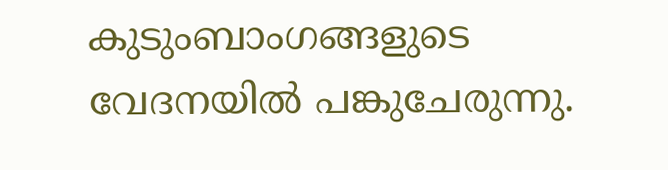കുടുംബാംഗങ്ങളുടെ വേദനയിൽ പങ്കുചേരുന്നു.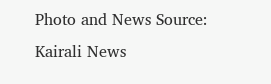Photo and News Source: Kairali News